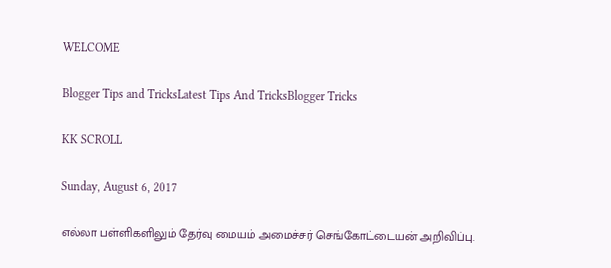WELCOME

Blogger Tips and TricksLatest Tips And TricksBlogger Tricks

KK SCROLL

Sunday, August 6, 2017

எல்லா பள்ளிகளிலும் தேர்வு மையம் அமைச்சர் செங்கோட்டையன் அறிவிப்பு.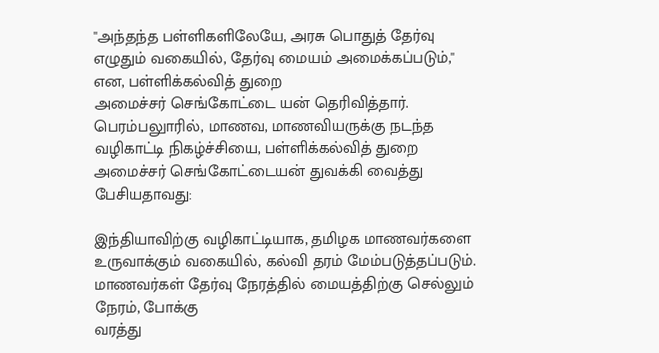''அந்தந்த பள்ளிகளிலேயே, அரசு பொதுத் தேர்வு எழுதும் வகையில், தேர்வு மையம் அமைக்கப்படும்,'' என, பள்ளிக்கல்வித் துறை
அமைச்சர் செங்கோட்டை யன் தெரிவித்தார்.
பெரம்பலுாரில், மாணவ, மாணவியருக்கு நடந்த வழிகாட்டி நிகழ்ச்சியை, பள்ளிக்கல்வித் துறை அமைச்சர் செங்கோட்டையன் துவக்கி வைத்து பேசியதாவது:

இந்தியாவிற்கு வழிகாட்டியாக, தமிழக மாணவர்களை உருவாக்கும் வகையில், கல்வி தரம் மேம்படுத்தப்படும்.
மாணவர்கள் தேர்வு நேரத்தில் மையத்திற்கு செல்லும் நேரம், போக்கு
வரத்து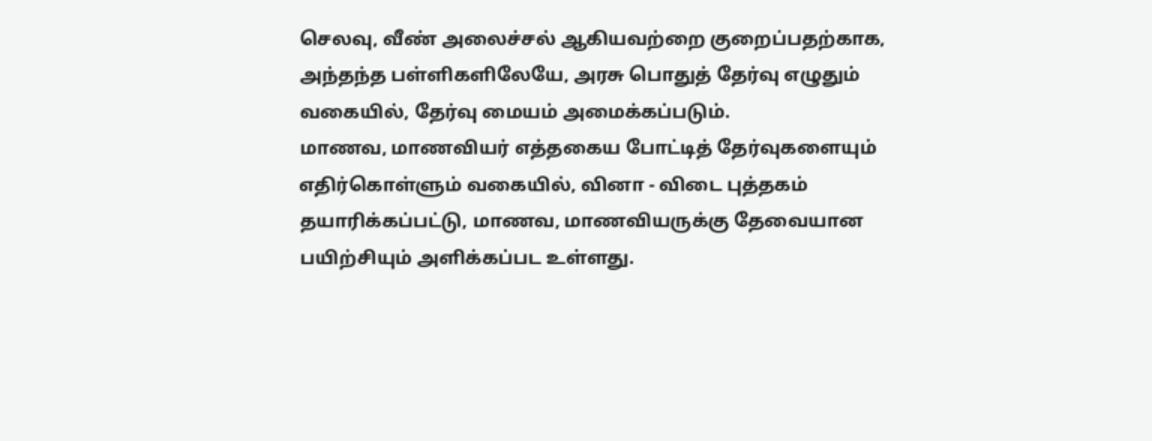செலவு, வீண் அலைச்சல் ஆகியவற்றை குறைப்பதற்காக, அந்தந்த பள்ளிகளிலேயே, அரசு பொதுத் தேர்வு எழுதும் வகையில், தேர்வு மையம் அமைக்கப்படும்.
மாணவ, மாணவியர் எத்தகைய போட்டித் தேர்வுகளையும் எதிர்கொள்ளும் வகையில், வினா - விடை புத்தகம் தயாரிக்கப்பட்டு, மாணவ, மாணவியருக்கு தேவையான பயிற்சியும் அளிக்கப்பட உள்ளது.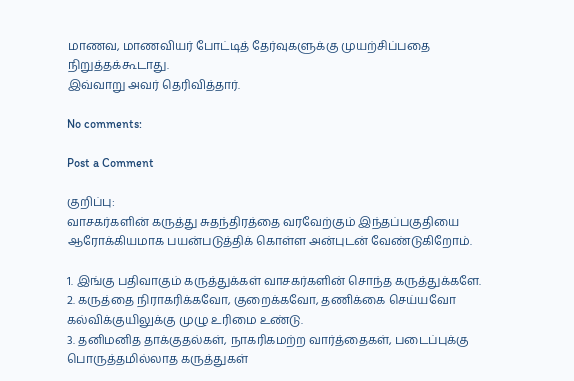மாணவ, மாணவியர் போட்டித் தேர்வுகளுக்கு முயற்சிப்பதை நிறுத்தக்கூடாது.
இவ்வாறு அவர் தெரிவித்தார்.

No comments:

Post a Comment

குறிப்பு:
வாசகர்களின் கருத்து சுதந்திரத்தை வரவேற்கும் இந்தப்பகுதியை ஆரோக்கியமாக பயன்படுத்திக் கொள்ள அன்புடன் வேண்டுகிறோம்.

1. இங்கு பதிவாகும் கருத்துக்கள் வாசகர்களின் சொந்த கருத்துக்களே.
2. கருத்தை நிராகரிக்கவோ, குறைக்கவோ, தணிக்கை செய்யவோ கல்விக்குயிலுக்கு முழு உரிமை உண்டு.
3. தனிமனித தாக்குதல்கள், நாகரிகமற்ற வார்த்தைகள், படைப்புக்கு பொருத்தமில்லாத கருத்துகள்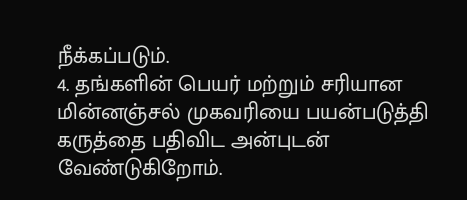நீக்கப்படும்.
4. தங்களின் பெயர் மற்றும் சரியான மின்னஞ்சல் முகவரியை பயன்படுத்தி கருத்தை பதிவிட அன்புடன் வேண்டுகிறோம்.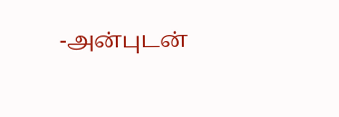-அன்புடன்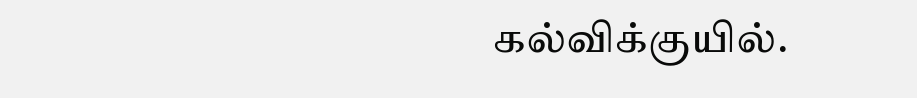கல்விக்குயில்.